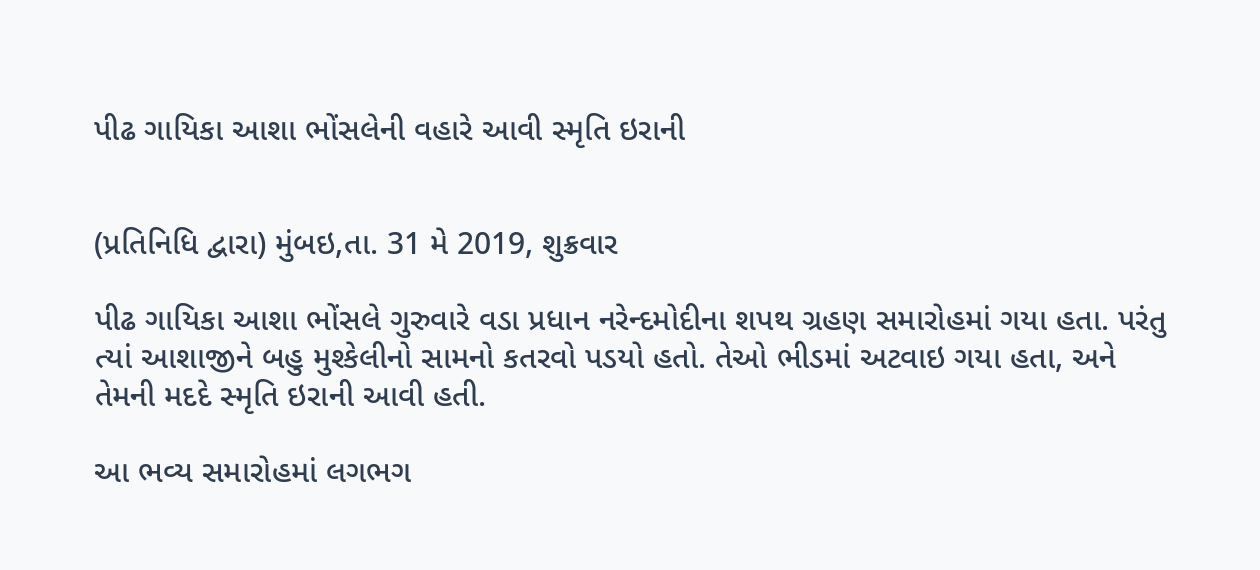પીઢ ગાયિકા આશા ભોંસલેની વહારે આવી સ્મૃતિ ઇરાની


(પ્રતિનિધિ દ્વારા) મુંબઇ,તા. 31 મે 2019, શુક્રવાર

પીઢ ગાયિકા આશા ભોંસલે ગુરુવારે વડા પ્રધાન નરેન્દમોદીના શપથ ગ્રહણ સમારોહમાં ગયા હતા. પરંતુ ત્યાં આશાજીને બહુ મુશ્કેલીનો સામનો કતરવો પડયો હતો. તેઓ ભીડમાં અટવાઇ ગયા હતા, અને તેમની મદદે સ્મૃતિ ઇરાની આવી હતી.

આ ભવ્ય સમારોહમાં લગભગ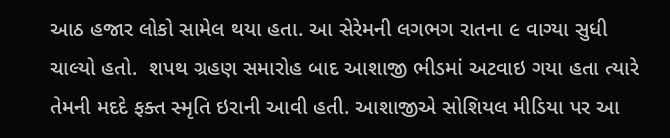આઠ હજાર લોકો સામેલ થયા હતા. આ સેરેમની લગભગ રાતના ૯ વાગ્યા સુધી ચાલ્યો હતો.  શપથ ગ્રહણ સમારોહ બાદ આશાજી ભીડમાં અટવાઇ ગયા હતા ત્યારે તેમની મદદે ફક્ત સ્મૃતિ ઇરાની આવી હતી. આશાજીએ સોશિયલ મીડિયા પર આ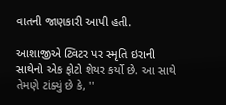વાતની જાણકારી આપી હતી.

આશાજીએ ટ્વિટર પર સ્મૃતિ ઇરાની સાથેનો એક ફોટો શેયર કર્યો છે. આ સાથે તેમણે ટાંક્યું છે કે, ''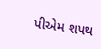પીએમ શપથ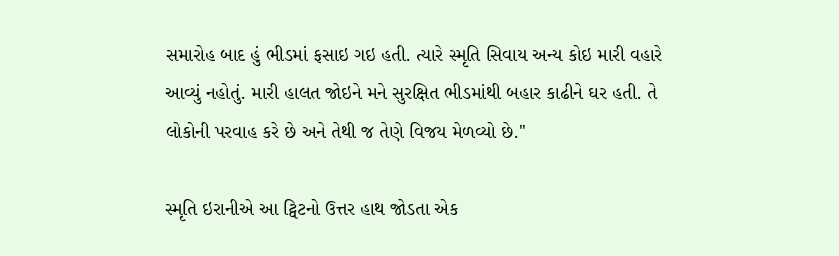સમારોહ બાદ હું ભીડમાં ફસાઇ ગઇ હતી. ત્યારે સ્મૃતિ સિવાય અન્ય કોઇ મારી વહારે આવ્યું નહોતું. મારી હાલત જોઇને મને સુરક્ષિત ભીડમાંથી બહાર કાઢીને ઘર હતી. તે લોકોની પરવાહ કરે છે અને તેથી જ તેણે વિજય મેળવ્યો છે.''

સ્મૃતિ ઇરાનીએ આ ટ્વિટનો ઉત્તર હાથ જોડતા એક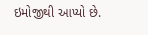ઇમોજીથી આપ્યો છે.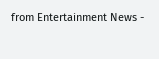from Entertainment News -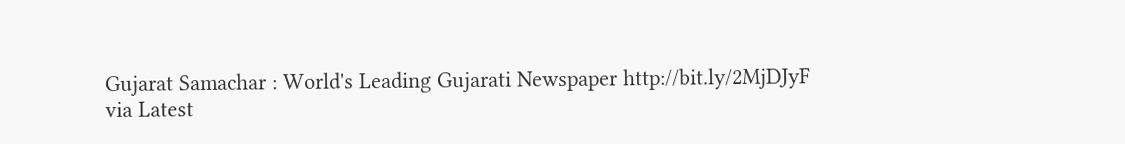Gujarat Samachar : World's Leading Gujarati Newspaper http://bit.ly/2MjDJyF
via Latest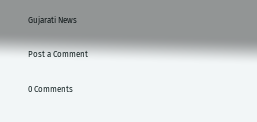Gujarati News

Post a Comment

0 Comments